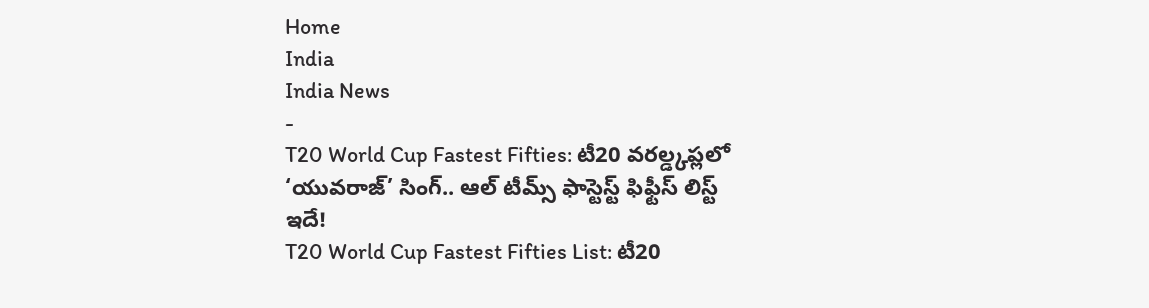Home
India
India News
-
T20 World Cup Fastest Fifties: టీ20 వరల్డ్కప్లలో ‘యువరాజ్’ సింగ్.. ఆల్ టీమ్స్ ఫాస్టెస్ట్ ఫిఫ్టీస్ లిస్ట్ ఇదే!
T20 World Cup Fastest Fifties List: టీ20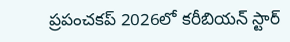ప్రపంచకప్ 2026లో కరీబియన్ స్టార్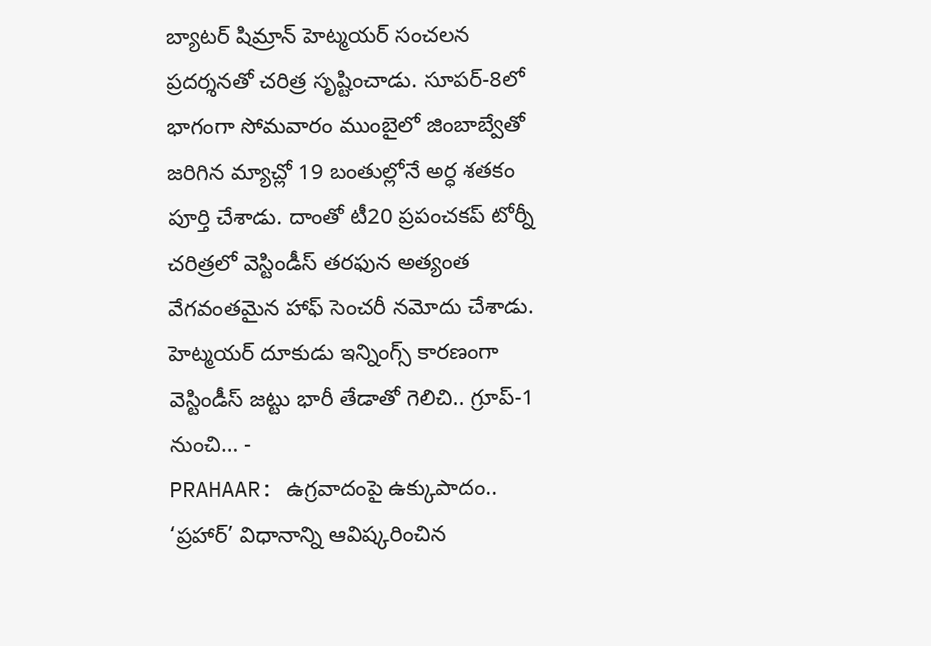బ్యాటర్ షిమ్రాన్ హెట్మయర్ సంచలన ప్రదర్శనతో చరిత్ర సృష్టించాడు. సూపర్-8లో భాగంగా సోమవారం ముంబైలో జింబాబ్వేతో జరిగిన మ్యాచ్లో 19 బంతుల్లోనే అర్ధ శతకం పూర్తి చేశాడు. దాంతో టీ20 ప్రపంచకప్ టోర్నీ చరిత్రలో వెస్టిండీస్ తరఫున అత్యంత వేగవంతమైన హాఫ్ సెంచరీ నమోదు చేశాడు. హెట్మయర్ దూకుడు ఇన్నింగ్స్ కారణంగా వెస్టిండీస్ జట్టు భారీ తేడాతో గెలిచి.. గ్రూప్-1 నుంచి… -
PRAHAAR: ఉగ్రవాదంపై ఉక్కుపాదం.. ‘ప్రహార్’ విధానాన్ని ఆవిష్కరించిన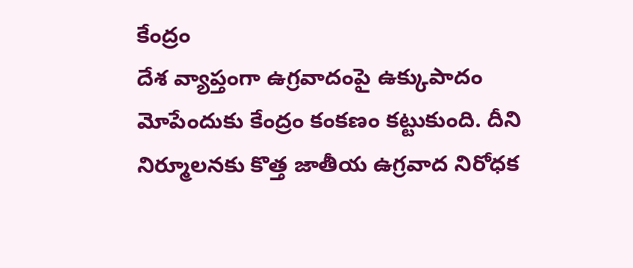కేంద్రం
దేశ వ్యాప్తంగా ఉగ్రవాదంపై ఉక్కుపాదం మోపేందుకు కేంద్రం కంకణం కట్టుకుంది. దీని నిర్మూలనకు కొత్త జాతీయ ఉగ్రవాద నిరోధక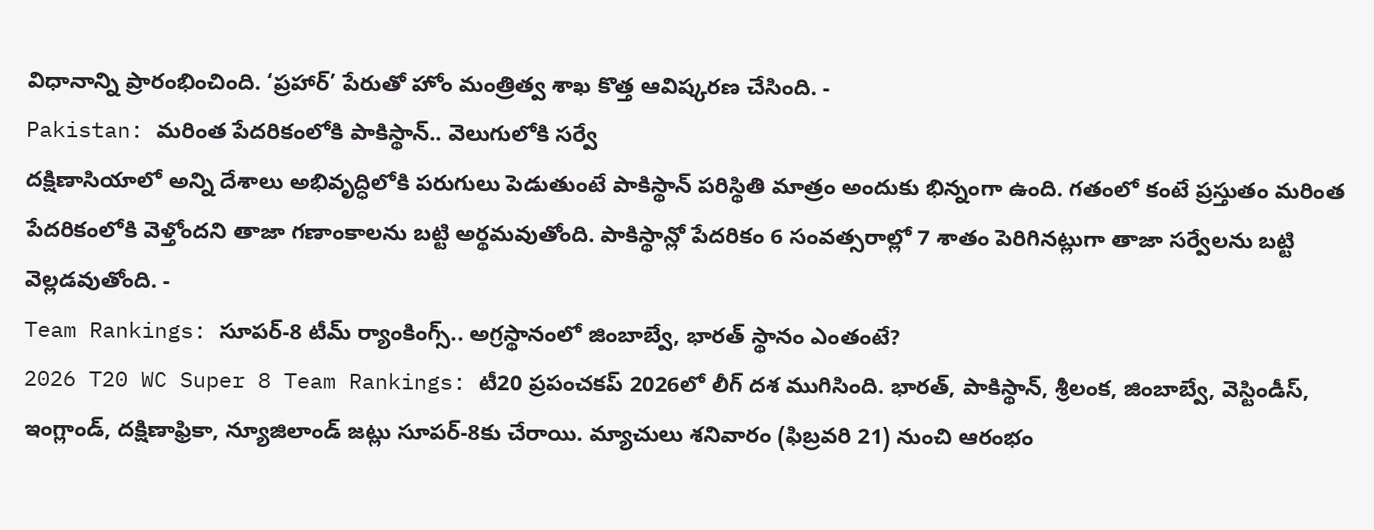విధానాన్ని ప్రారంభించింది. ‘ప్రహార్’ పేరుతో హోం మంత్రిత్వ శాఖ కొత్త ఆవిష్కరణ చేసింది. -
Pakistan: మరింత పేదరికంలోకి పాకిస్థాన్.. వెలుగులోకి సర్వే
దక్షిణాసియాలో అన్ని దేశాలు అభివృద్ధిలోకి పరుగులు పెడుతుంటే పాకిస్థాన్ పరిస్థితి మాత్రం అందుకు భిన్నంగా ఉంది. గతంలో కంటే ప్రస్తుతం మరింత పేదరికంలోకి వెళ్తోందని తాజా గణాంకాలను బట్టి అర్థమవుతోంది. పాకిస్థాన్లో పేదరికం 6 సంవత్సరాల్లో 7 శాతం పెరిగినట్లుగా తాజా సర్వేలను బట్టి వెల్లడవుతోంది. -
Team Rankings: సూపర్-8 టీమ్ ర్యాంకింగ్స్.. అగ్రస్థానంలో జింబాబ్వే, భారత్ స్థానం ఎంతంటే?
2026 T20 WC Super 8 Team Rankings: టీ20 ప్రపంచకప్ 2026లో లీగ్ దశ ముగిసింది. భారత్, పాకిస్థాన్, శ్రీలంక, జింబాబ్వే, వెస్టిండీస్, ఇంగ్లాండ్, దక్షిణాఫ్రికా, న్యూజిలాండ్ జట్లు సూపర్-8కు చేరాయి. మ్యాచులు శనివారం (ఫిబ్రవరి 21) నుంచి ఆరంభం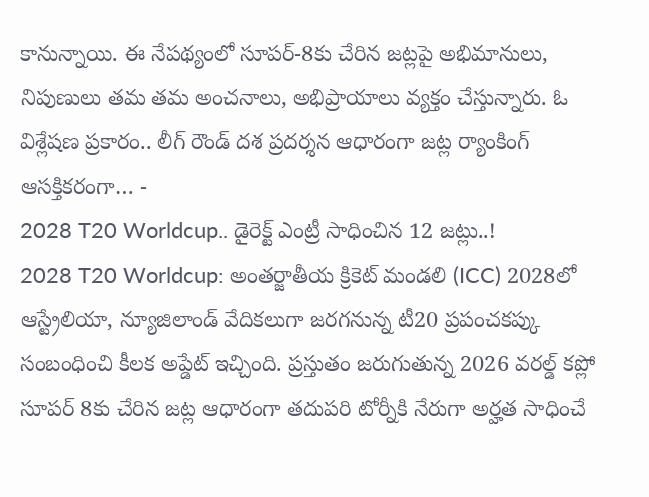కానున్నాయి. ఈ నేపథ్యంలో సూపర్-8కు చేరిన జట్లపై అభిమానులు, నిపుణులు తమ తమ అంచనాలు, అభిప్రాయాలు వ్యక్తం చేస్తున్నారు. ఓ విశ్లేషణ ప్రకారం.. లీగ్ రౌండ్ దశ ప్రదర్శన ఆధారంగా జట్ల ర్యాంకింగ్ ఆసక్తికరంగా… -
2028 T20 Worldcup.. డైరెక్ట్ ఎంట్రీ సాధించిన 12 జట్లు..!
2028 T20 Worldcup: అంతర్జాతీయ క్రికెట్ మండలి (ICC) 2028లో ఆస్ట్రేలియా, న్యూజిలాండ్ వేదికలుగా జరగనున్న టీ20 ప్రపంచకప్కు సంబంధించి కీలక అప్డేట్ ఇచ్చింది. ప్రస్తుతం జరుగుతున్న 2026 వరల్డ్ కప్లో సూపర్ 8కు చేరిన జట్ల ఆధారంగా తదుపరి టోర్నీకి నేరుగా అర్హత సాధించే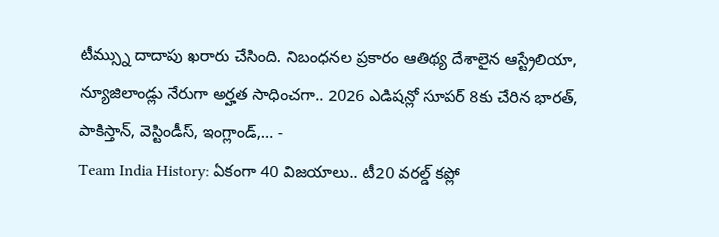టీమ్స్ను దాదాపు ఖరారు చేసింది. నిబంధనల ప్రకారం ఆతిథ్య దేశాలైన ఆస్ట్రేలియా, న్యూజిలాండ్లు నేరుగా అర్హత సాధించగా.. 2026 ఎడిషన్లో సూపర్ 8కు చేరిన భారత్, పాకిస్తాన్, వెస్టిండీస్, ఇంగ్లాండ్,… -
Team India History: ఏకంగా 40 విజయాలు.. టీ20 వరల్డ్ కప్లో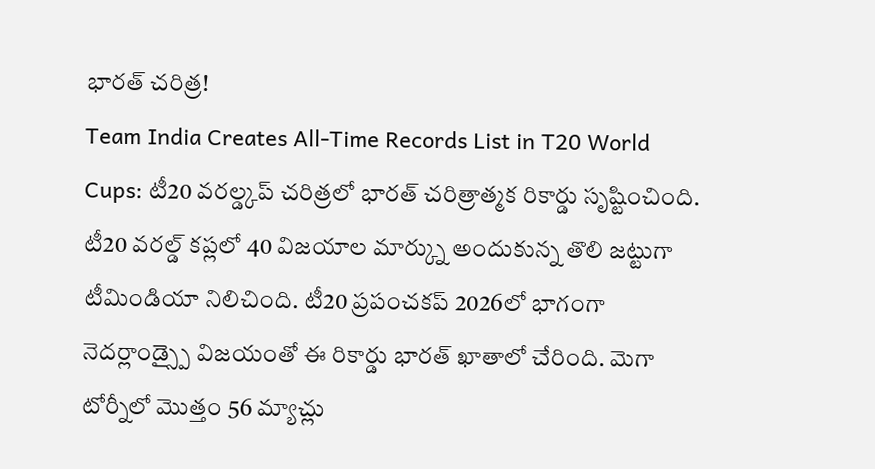భారత్ చరిత్ర!
Team India Creates All-Time Records List in T20 World Cups: టీ20 వరల్డ్కప్ చరిత్రలో భారత్ చరిత్రాత్మక రికార్డు సృష్టించింది. టీ20 వరల్డ్ కప్లలో 40 విజయాల మార్క్ను అందుకున్న తొలి జట్టుగా టీమిండియా నిలిచింది. టీ20 ప్రపంచకప్ 2026లో భాగంగా నెదర్లాండ్స్పై విజయంతో ఈ రికార్డు భారత్ ఖాతాలో చేరింది. మెగా టోర్నీలో మొత్తం 56 మ్యాచ్లు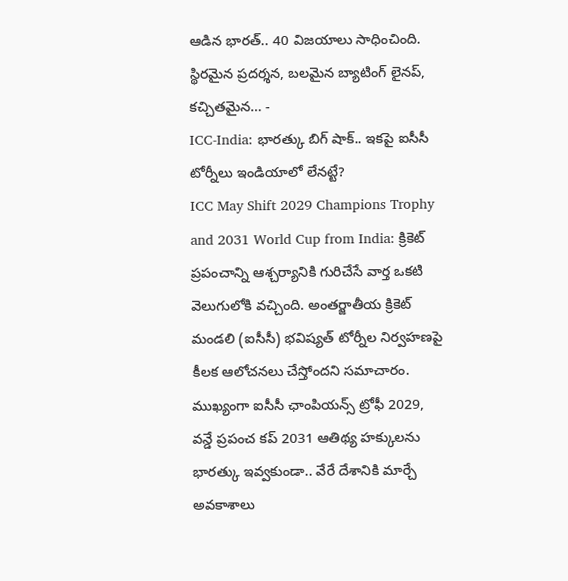ఆడిన భారత్.. 40 విజయాలు సాధించింది. స్థిరమైన ప్రదర్శన, బలమైన బ్యాటింగ్ లైనప్, కచ్చితమైన… -
ICC-India: భారత్కు బిగ్ షాక్.. ఇకపై ఐసీసీ టోర్నీలు ఇండియాలో లేనట్టే?
ICC May Shift 2029 Champions Trophy and 2031 World Cup from India: క్రికెట్ ప్రపంచాన్ని ఆశ్చర్యానికి గురిచేసే వార్త ఒకటి వెలుగులోకి వచ్చింది. అంతర్జాతీయ క్రికెట్ మండలి (ఐసీసీ) భవిష్యత్ టోర్నీల నిర్వహణపై కీలక ఆలోచనలు చేస్తోందని సమాచారం. ముఖ్యంగా ఐసీసీ ఛాంపియన్స్ ట్రోఫీ 2029, వన్డే ప్రపంచ కప్ 2031 ఆతిథ్య హక్కులను భారత్కు ఇవ్వకుండా.. వేరే దేశానికి మార్చే అవకాశాలు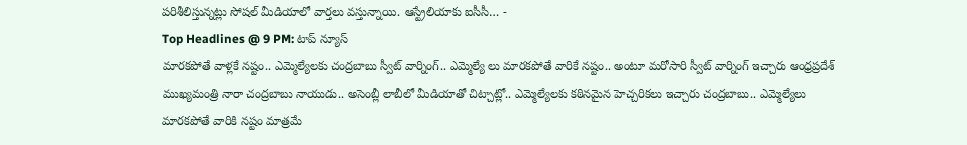పరిశీలిస్తున్నట్లు సోషల్ మీడియాలో వార్తలు వస్తున్నాయి. ఆస్ట్రేలియాకు ఐసీసీ… -
Top Headlines @ 9 PM: టాప్ న్యూస్
మారకపోతే వాళ్లకే నష్టం.. ఎమ్మెల్యేలకు చంద్రబాబు స్వీట్ వార్నింగ్.. ఎమ్మెల్యే లు మారకపోతే వారికే నష్టం.. అంటూ మరోసారి స్వీట్ వార్నింగ్ ఇచ్చారు ఆంధ్రప్రదేశ్ ముఖ్యమంత్రి నారా చంద్రబాబు నాయుడు.. అసెంబ్లీ లాబీలో మీడియాతో చిట్చాట్లో.. ఎమ్మెల్యేలకు కఠినమైన హెచ్చరికలు ఇచ్చారు చంద్రబాబు.. ఎమ్మెల్యేలు మారకపోతే వారికి నష్టం మాత్రమే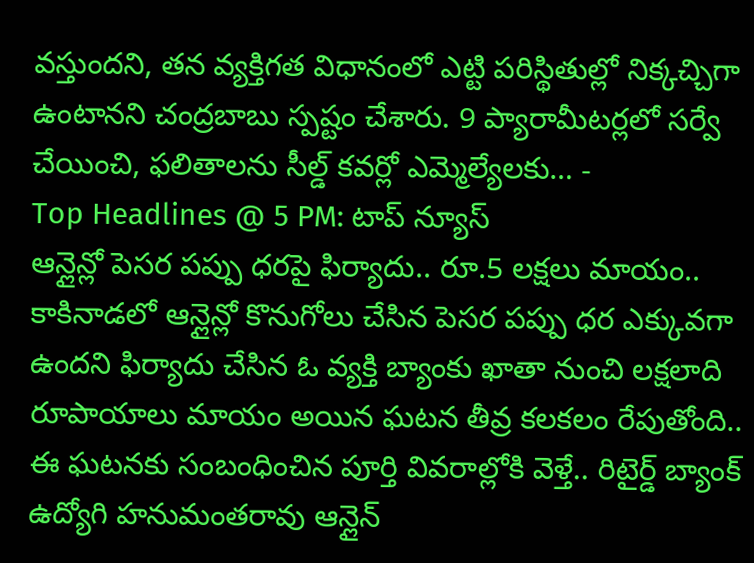వస్తుందని, తన వ్యక్తిగత విధానంలో ఎట్టి పరిస్థితుల్లో నిక్కచ్చిగా ఉంటానని చంద్రబాబు స్పష్టం చేశారు. 9 ప్యారామీటర్లలో సర్వే చేయించి, ఫలితాలను సీల్డ్ కవర్లో ఎమ్మెల్యేలకు… -
Top Headlines @ 5 PM: టాప్ న్యూస్
ఆన్లైన్లో పెసర పప్పు ధరపై ఫిర్యాదు.. రూ.5 లక్షలు మాయం.. కాకినాడలో ఆన్లైన్లో కొనుగోలు చేసిన పెసర పప్పు ధర ఎక్కువగా ఉందని ఫిర్యాదు చేసిన ఓ వ్యక్తి బ్యాంకు ఖాతా నుంచి లక్షలాది రూపాయాలు మాయం అయిన ఘటన తీవ్ర కలకలం రేపుతోంది.. ఈ ఘటనకు సంబంధించిన పూర్తి వివరాల్లోకి వెళ్తే.. రిటైర్డ్ బ్యాంక్ ఉద్యోగి హనుమంతరావు ఆన్లైన్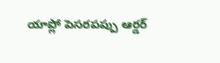యాప్లో పెసరపప్పు ఆర్డర్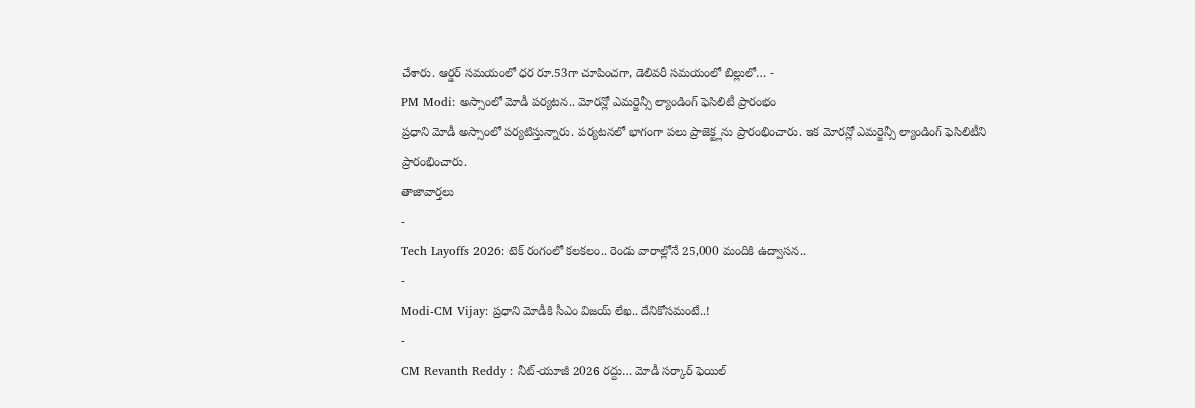చేశారు. ఆర్డర్ సమయంలో ధర రూ.53గా చూపించగా, డెలివరీ సమయంలో బిల్లులో… -
PM Modi: అస్సాంలో మోడీ పర్యటన.. మోరన్లో ఎమర్జెన్సీ ల్యాండింగ్ ఫెసిలిటీ ప్రారంభం
ప్రధాని మోడీ అస్సాంలో పర్యటిస్తున్నారు. పర్యటనలో భాగంగా పలు ప్రాజెక్ట్లను ప్రారంభించారు. ఇక మోరన్లో ఎమర్జెన్సీ ల్యాండింగ్ ఫెసిలిటీని ప్రారంభించారు.
తాజావార్తలు
-
Tech Layoffs 2026: టెక్ రంగంలో కలకలం.. రెండు వారాల్లోనే 25,000 మందికి ఉద్వాసన..
-
Modi-CM Vijay: ప్రధాని మోడీకి సీఎం విజయ్ లేఖ.. దేనికోసమంటే..!
-
CM Revanth Reddy : నీట్-యూజీ 2026 రద్దు… మోడీ సర్కార్ ఫెయిల్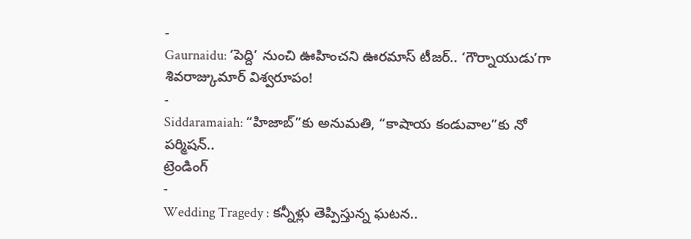-
Gaurnaidu: ‘పెద్ది’ నుంచి ఊహించని ఊరమాస్ టీజర్.. ‘గౌర్నాయుడు’గా శివరాజ్కుమార్ విశ్వరూపం!
-
Siddaramaiah: “హిజాబ్”కు అనుమతి, “కాషాయ కండువాల”కు నో పర్మిషన్..
ట్రెండింగ్
-
Wedding Tragedy : కన్నీళ్లు తెప్పిస్తున్న ఘటన..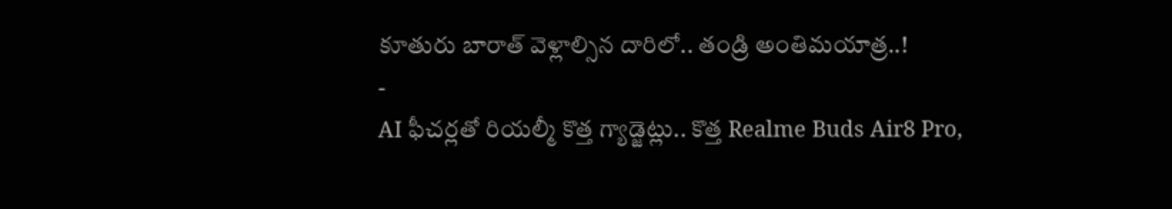కూతురు బారాత్ వెళ్లాల్సిన దారిలో.. తండ్రి అంతిమయాత్ర..!
-
AI ఫీచర్లతో రియల్మీ కొత్త గ్యాడ్జెట్లు.. కొత్త Realme Buds Air8 Pro,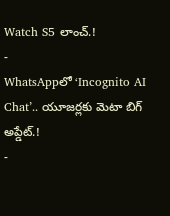Watch S5 లాంచ్.!
-
WhatsAppలో ‘Incognito AI Chat’.. యూజర్లకు మెటా బిగ్ అప్డేట్.!
-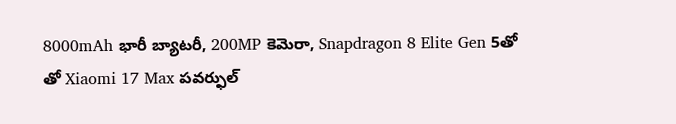8000mAh భారీ బ్యాటరీ, 200MP కెమెరా, Snapdragon 8 Elite Gen 5తో తో Xiaomi 17 Max పవర్ఫుల్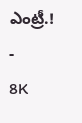ఎంట్రీ.!
-
8K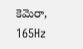కెమెరా, 165Hz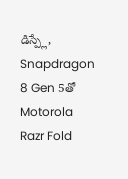డిస్ప్లే, Snapdragon 8 Gen 5తో Motorola Razr Fold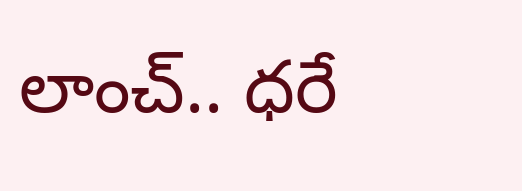లాంచ్.. ధరే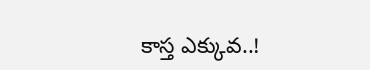కాస్త ఎక్కువ..!